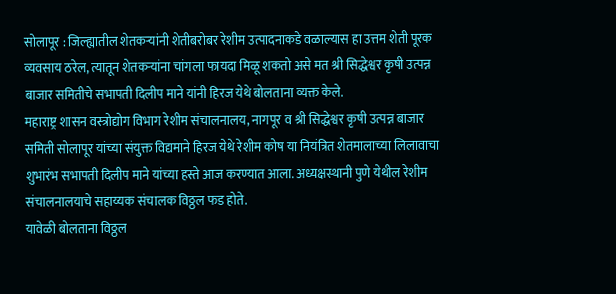सोलापूर : जिल्ह्यातील शेतकऱ्यांनी शेतीबरोबर रेशीम उत्पादनाकडे वळाल्यास हा उत्तम शेती पूरक व्यवसाय ठरेल, त्यातून शेतकऱ्यांना चांगला फायदा मिळू शकतो असे मत श्री सिद्धेश्वर कृषी उत्पन्न बाजार समितीचे सभापती दिलीप माने यांनी हिरज येथे बोलताना व्यक्त केले.
महाराष्ट्र शासन वस्त्रोद्योग विभाग रेशीम संचालनालय, नागपूर व श्री सिद्धेश्वर कृषी उत्पन्न बाजार समिती सोलापूर यांच्या संयुक्त विद्यमाने हिरज येथे रेशीम कोष या नियंत्रित शेतमालाच्या लिलावाचा शुभारंभ सभापती दिलीप माने यांच्या हस्ते आज करण्यात आला. अध्यक्षस्थानी पुणे येथील रेशीम संचालनालयाचे सहाय्यक संचालक विठ्ठल फड होते.
यावेळी बोलताना विठ्ठल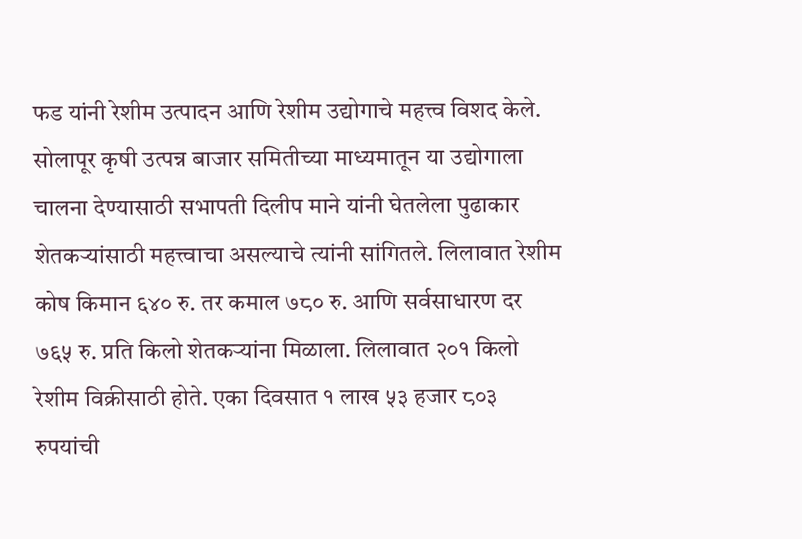फड यांनी रेशीम उत्पादन आणि रेशीम उद्योगाचे महत्त्व विशद केले. सोलापूर कृषी उत्पन्न बाजार समितीच्या माध्यमातून या उद्योगाला चालना देण्यासाठी सभापती दिलीप माने यांनी घेतलेला पुढाकार शेतकऱ्यांसाठी महत्त्वाचा असल्याचे त्यांनी सांगितले. लिलावात रेशीम कोष किमान ६४० रु. तर कमाल ७८० रु. आणि सर्वसाधारण दर ७६५ रु. प्रति किलो शेतकऱ्यांना मिळाला. लिलावात २०१ किलो रेशीम विक्रीसाठी होते. एका दिवसात १ लाख ५३ हजार ८०३ रुपयांची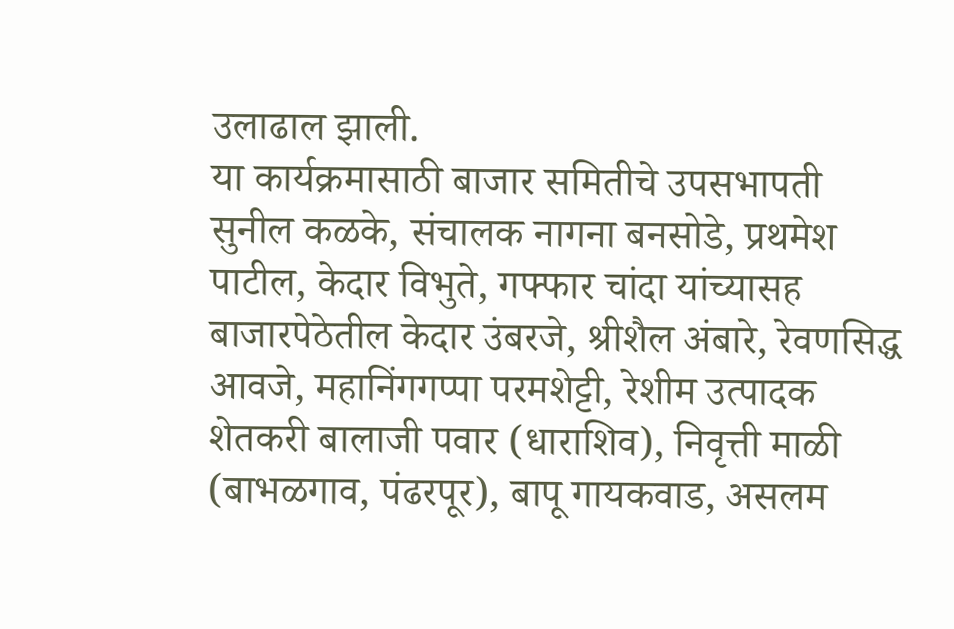उलाढाल झाली.
या कार्यक्रमासाठी बाजार समितीचे उपसभापती सुनील कळके, संचालक नागना बनसोडे, प्रथमेश पाटील, केदार विभुते, गफ्फार चांदा यांच्यासह बाजारपेठेतील केदार उंबरजे, श्रीशैल अंबारे, रेवणसिद्ध आवजे, महानिंगगप्पा परमशेट्टी, रेशीम उत्पादक शेतकरी बालाजी पवार (धाराशिव), निवृत्ती माळी (बाभळगाव, पंढरपूर), बापू गायकवाड, असलम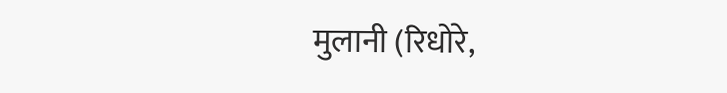मुलानी (रिधोरे,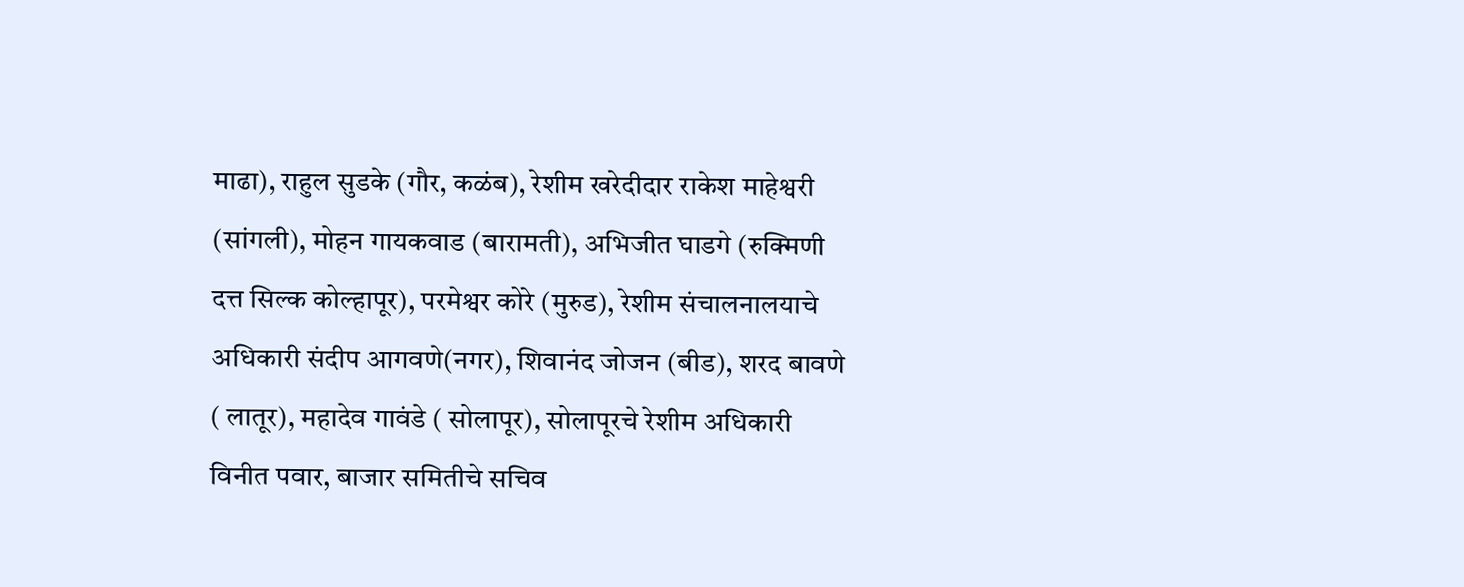माढा), राहुल सुडके (गौर, कळंब), रेशीम खरेदीदार राकेश माहेश्वरी (सांगली), मोहन गायकवाड (बारामती), अभिजीत घाडगे (रुक्मिणी दत्त सिल्क कोल्हापूर), परमेश्वर कोरे (मुरुड), रेशीम संचालनालयाचे अधिकारी संदीप आगवणे(नगर), शिवानंद जोजन (बीड), शरद बावणे ( लातूर), महादेव गावंडे ( सोलापूर), सोलापूरचे रेशीम अधिकारी विनीत पवार, बाजार समितीचे सचिव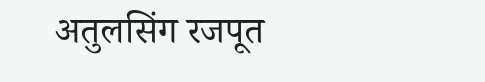अतुलसिंग रजपूत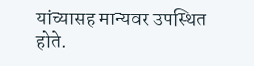यांच्यासह मान्यवर उपस्थित होते.